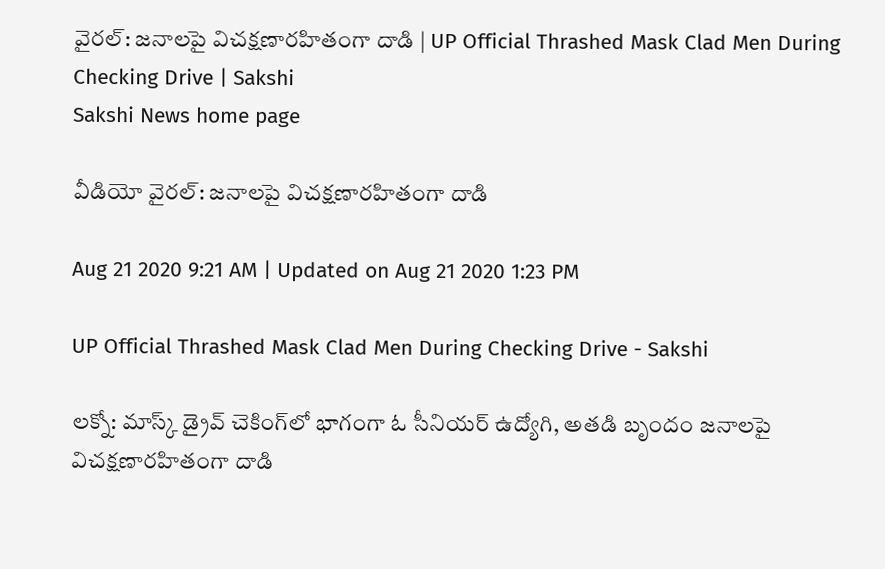వైరల్: జనాలపై విచక్షణారహితంగా దాడి | UP Official Thrashed Mask Clad Men During Checking Drive | Sakshi
Sakshi News home page

వీడియో వైరల్‌: జనాలపై విచక్షణారహితంగా దాడి

Aug 21 2020 9:21 AM | Updated on Aug 21 2020 1:23 PM

UP Official Thrashed Mask Clad Men During Checking Drive - Sakshi

లక్నో: మాస్క్‌ డ్రైవ్‌ చెకింగ్‌లో భాగంగా ఓ సీనియర్‌ ఉద్యోగి, అతడి బృందం జనాలపై విచక్షణారహితంగా దాడి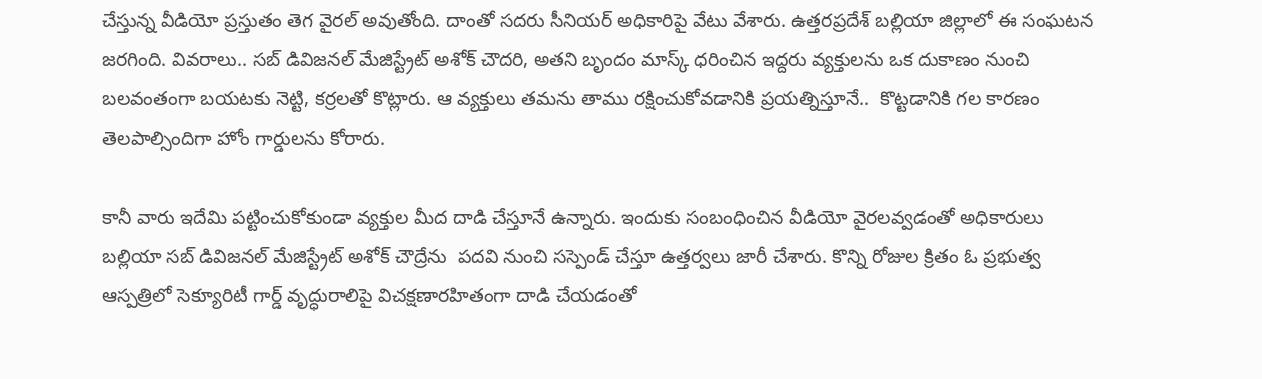చేస్తున్న వీడియో ప్రస్తుతం తెగ వైరల్‌ అవుతోంది. దాంతో సదరు సీనియర్‌ అధికారిపై వేటు వేశారు. ఉత్తరప్రదేశ్‌ బల్లియా జిల్లాలో ఈ సంఘటన జరగింది. వివరాలు.. సబ్ డివిజనల్ మేజిస్ట్రేట్ అశోక్ చౌదరి, అతని బృందం మాస్క్‌ ధరించిన ఇద్దరు వ్యక్తులను ఒక దుకాణం నుంచి బలవంతంగా బయటకు నెట్టి, కర్రలతో కొట్లారు. ఆ వ్యక్తులు తమను తాము రక్షించుకోవడానికి ప్రయత్నిస్తూనే..  కొట్టడానికి గల కారణం తెలపాల్సిందిగా హోం గార్డులను కోరారు.

కానీ వారు ఇదేమి పట్టించుకోకుండా వ్యక్తుల మీద దాడి చేస్తూనే ఉన్నారు. ఇందుకు సంబంధించిన వీడియో వైరలవ్వడంతో అధికారులు బల్లియా సబ్‌ డివిజనల్ మేజిస్ట్రేట్ అశోక్ చౌద్రేను  పదవి నుంచి సస్పెండ్ చేస్తూ ఉత్తర్వలు జారీ చేశారు. కొన్ని రోజుల క్రితం ఓ ప్రభుత్వ ఆస్పత్రిలో సెక్యూరిటీ గార్డ్‌ వృద్ధురాలిపై విచక్షణారహితంగా దాడి చేయడంతో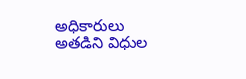అధికారులు అతడిని విధుల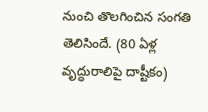నుంచి తొలగించిన సంగతి తెలిసిందే. (80 ఏళ్ల వృద్ధురాలిపై దాష్టీకం)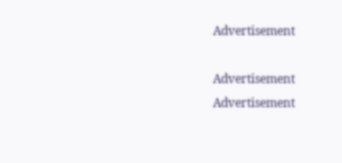Advertisement

Advertisement
Advertisement